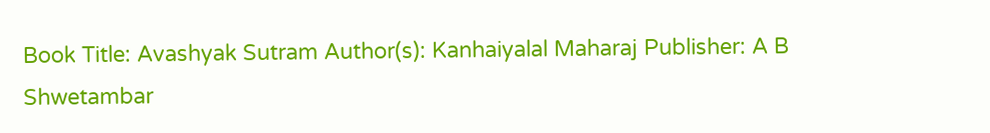Book Title: Avashyak Sutram Author(s): Kanhaiyalal Maharaj Publisher: A B Shwetambar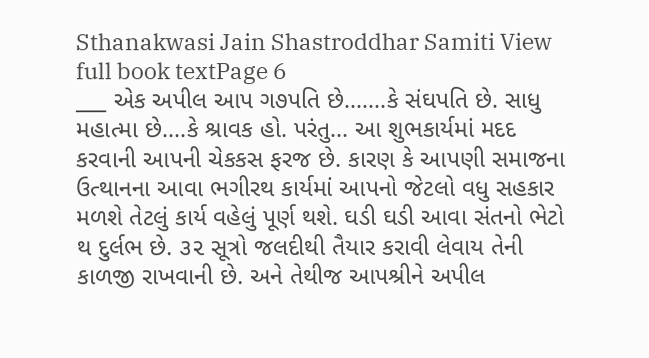Sthanakwasi Jain Shastroddhar Samiti View full book textPage 6
___ એક અપીલ આપ ગ૭પતિ છે.......કે સંઘપતિ છે. સાધુ મહાત્મા છે....કે શ્રાવક હો. પરંતુ... આ શુભકાર્યમાં મદદ કરવાની આપની ચેકકસ ફરજ છે. કારણ કે આપણી સમાજના ઉત્થાનના આવા ભગીરથ કાર્યમાં આપનો જેટલો વધુ સહકાર મળશે તેટલું કાર્ય વહેલું પૂર્ણ થશે. ઘડી ઘડી આવા સંતનો ભેટો થ દુર્લભ છે. ૩૨ સૂત્રો જલદીથી તૈયાર કરાવી લેવાય તેની કાળજી રાખવાની છે. અને તેથીજ આપશ્રીને અપીલ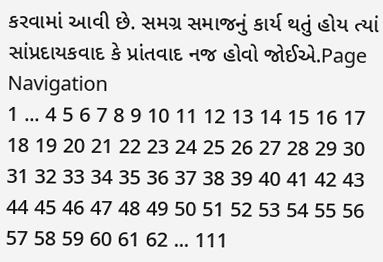કરવામાં આવી છે. સમગ્ર સમાજનું કાર્ય થતું હોય ત્યાં સાંપ્રદાયકવાદ કે પ્રાંતવાદ નજ હોવો જોઈએ.Page Navigation
1 ... 4 5 6 7 8 9 10 11 12 13 14 15 16 17 18 19 20 21 22 23 24 25 26 27 28 29 30 31 32 33 34 35 36 37 38 39 40 41 42 43 44 45 46 47 48 49 50 51 52 53 54 55 56 57 58 59 60 61 62 ... 111